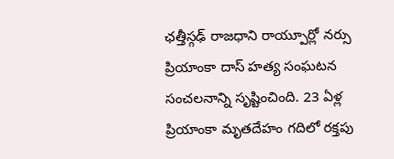ఛత్తీస్గఢ్ రాజధాని రాయ్పూర్లో నర్సు ప్రియాంకా దాస్ హత్య సంఘటన సంచలనాన్ని సృష్టించింది. 23 ఏళ్ల ప్రియాంకా మృతదేహం గదిలో రక్తపు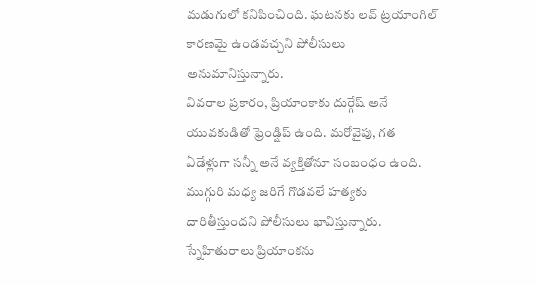మడుగులో కనిపించింది. ఘటనకు లవ్ ట్రయాంగిల్ కారణమై ఉండవచ్చని పోలీసులు అనుమానిస్తున్నారు.
వివరాల ప్రకారం, ప్రియాంకాకు దుర్గేష్ అనే యువకుడితో ఫ్రెండ్షిప్ ఉంది. మరోవైపు, గత ఏడేళ్లుగా సన్నీ అనే వ్యక్తితోనూ సంబంధం ఉంది. ముగ్గురి మధ్య జరిగే గొడవలే హత్యకు దారితీస్తుందని పోలీసులు భావిస్తున్నారు.
స్నేహితురాలు ప్రియాంకను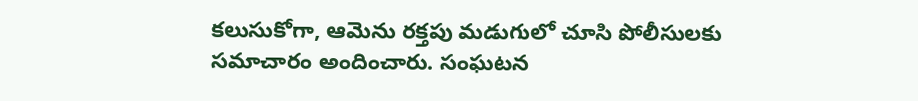కలుసుకోగా, ఆమెను రక్తపు మడుగులో చూసి పోలీసులకు సమాచారం అందించారు. సంఘటన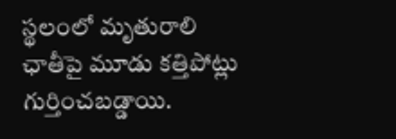స్థలంలో మృతురాలి ఛాతీపై మూడు కత్తిపోట్లు గుర్తించబడ్డాయి.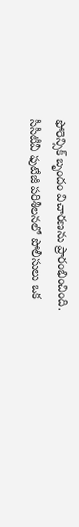ఫోరెన్సిక్ బృందం విచారణను ప్రారంభించింది.
సీసీటీవీ ఫుటేజీ పరిశీలనలో పోలీసులు ఒక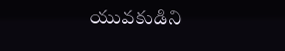యువకుడిని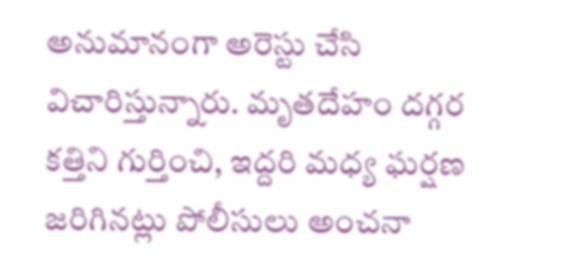అనుమానంగా అరెస్టు చేసి విచారిస్తున్నారు. మృతదేహం దగ్గర కత్తిని గుర్తించి, ఇద్దరి మధ్య ఘర్షణ జరిగినట్లు పోలీసులు అంచనా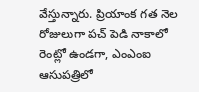వేస్తున్నారు. ప్రియాంక గత నెల రోజులుగా పచ్ పెడి నాకాలో రెంట్లో ఉండగా, ఎంఎంఐ ఆసుపత్రిలో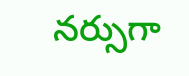నర్సుగా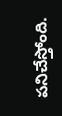పనిచేస్తోంది.